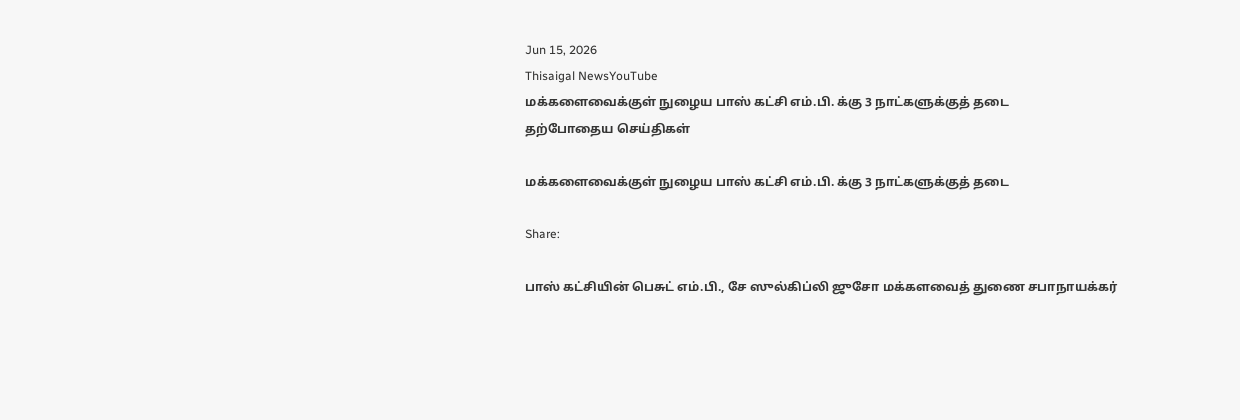Jun 15, 2026
Thisaigal NewsYouTube
மக்களைவைக்குள் நுழைய பாஸ் கட்சி எம்.பி. க்கு 3 நாட்களுக்குத் தடை
தற்போதைய செய்திகள்

மக்களைவைக்குள் நுழைய பாஸ் கட்சி எம்.பி. க்கு 3 நாட்களுக்குத் தடை

Share:

பாஸ் கட்சியின் பெசுட் எம்.பி., சே ஸுல்கிப்லி ஜுசோ மக்களவைத் துணை சபாநாயக்கர்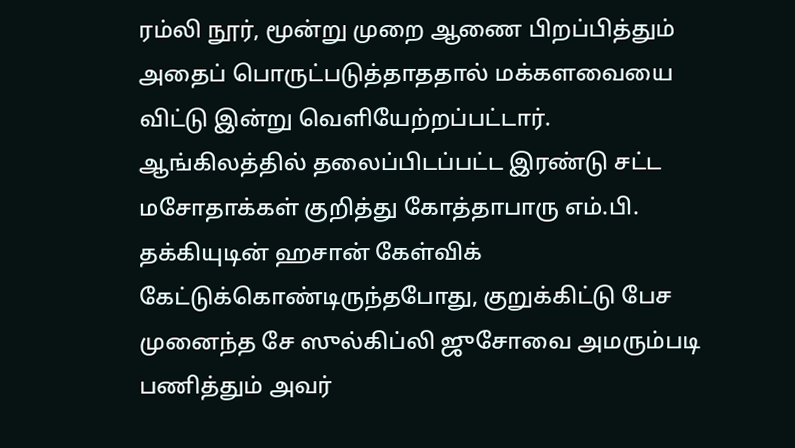ரம்லி நூர், மூன்று முறை ஆணை பிறப்பித்தும் அதைப் பொருட்படுத்தாததால் மக்களவையை விட்டு இன்று வெளியேற்றப்பட்டார்.
ஆங்கிலத்தில் தலைப்பிடப்பட்ட இரண்டு சட்ட மசோதாக்கள் குறித்து கோத்தாபாரு எம்.பி. தக்கியுடின் ஹசான் கேள்விக் கேட்டுக்கொண்டிருந்தபோது, குறுக்கிட்டு பேச முனைந்த சே ஸுல்கிப்லி ஜுசோவை அமரும்படி பணித்தும் அவர்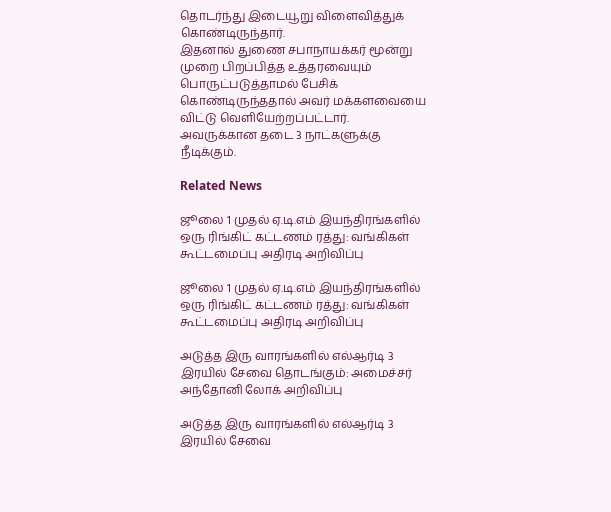தொடர்ந்து இடையூறு விளைவித்துக் கொண்டிருந்தார்.
இதனால் துணை சபாநாயக்கர் மூன்று முறை பிறப்பித்த உத்தரவையும் பொருட்படுத்தாமல் பேசிக் கொண்டிருந்ததால் அவர் மக்களவையை விட்டு வெளியேற்றப்பட்டார். அவருக்கான தடை 3 நாட்களுக்கு நீடிக்கும்.

Related News

ஜூலை 1 முதல் ஏ.டி.எம் இயந்திரங்களில் ஒரு ரிங்கிட் கட்டணம் ரத்து: வங்கிகள் கூட்டமைப்பு அதிரடி அறிவிப்பு

ஜூலை 1 முதல் ஏ.டி.எம் இயந்திரங்களில் ஒரு ரிங்கிட் கட்டணம் ரத்து: வங்கிகள் கூட்டமைப்பு அதிரடி அறிவிப்பு

அடுத்த இரு வாரங்களில் எல்ஆர்டி 3 இரயில் சேவை தொடங்கும்: அமைச்சர் அந்தோனி லோக் அறிவிப்பு

அடுத்த இரு வாரங்களில் எல்ஆர்டி 3 இரயில் சேவை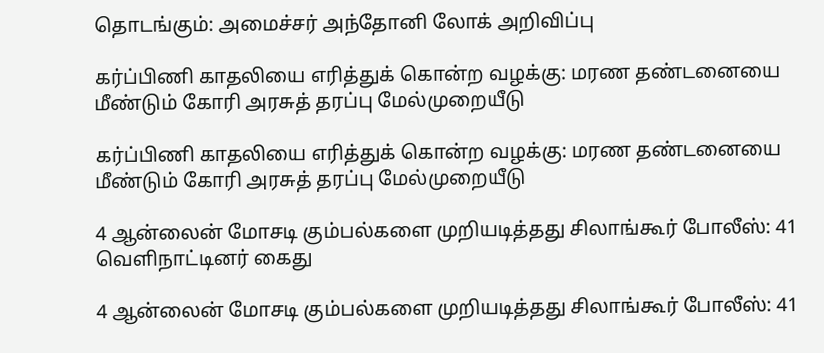தொடங்கும்: அமைச்சர் அந்தோனி லோக் அறிவிப்பு

கர்ப்பிணி காதலியை எரித்துக் கொன்ற வழக்கு: மரண தண்டனையை மீண்டும் கோரி அரசுத் தரப்பு மேல்முறையீடு

கர்ப்பிணி காதலியை எரித்துக் கொன்ற வழக்கு: மரண தண்டனையை மீண்டும் கோரி அரசுத் தரப்பு மேல்முறையீடு

4 ஆன்லைன் மோசடி கும்பல்களை முறியடித்தது சிலாங்கூர் போலீஸ்: 41 வெளிநாட்டினர் கைது

4 ஆன்லைன் மோசடி கும்பல்களை முறியடித்தது சிலாங்கூர் போலீஸ்: 41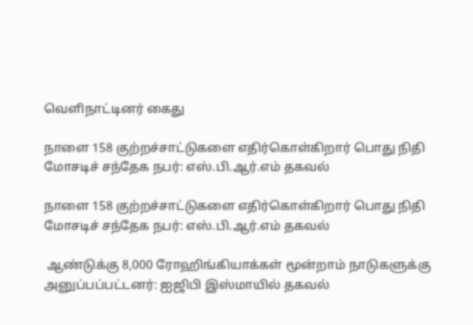வெளிநாட்டினர் கைது

நாளை 158 குற்றச்சாட்டுகளை எதிர்கொள்கிறார் பொது நிதி மோசடிச் சந்தேக நபர்: எஸ்.பி.ஆர்.எம் தகவல்

நாளை 158 குற்றச்சாட்டுகளை எதிர்கொள்கிறார் பொது நிதி மோசடிச் சந்தேக நபர்: எஸ்.பி.ஆர்.எம் தகவல்

 ஆண்டுக்கு 8,000 ரோஹிங்கியாக்கள் மூன்றாம் நாடுகளுக்கு அனுப்பப்பட்டனர்: ஐஜிபி இஸ்மாயில் தகவல்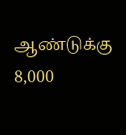ஆண்டுக்கு 8,000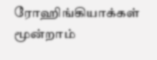ரோஹிங்கியாக்கள் மூன்றாம்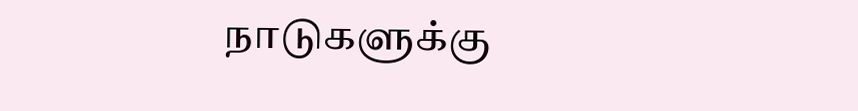நாடுகளுக்கு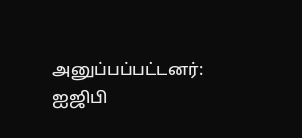அனுப்பப்பட்டனர்: ஐஜிபி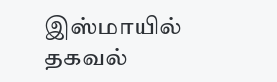இஸ்மாயில் தகவல்